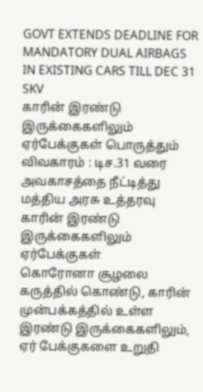GOVT EXTENDS DEADLINE FOR MANDATORY DUAL AIRBAGS IN EXISTING CARS TILL DEC 31 SKV
காரின் இரண்டு இருக்கைகளிலும் ஏர்பேக்குகள் பொருத்தும் விவகாரம் : டிச.31 வரை அவகாசத்தை நீட்டித்து மத்திய அரசு உத்தரவு
காரின் இரண்டு இருக்கைகளிலும் ஏர்பேக்குகள்
கொரோனா சூழலை கருத்தில் கொண்டு, காரின் முன்பக்கத்தில் உள்ள இரண்டு இருக்கைகளிலும், ஏர் பேக்குகளை உறுதி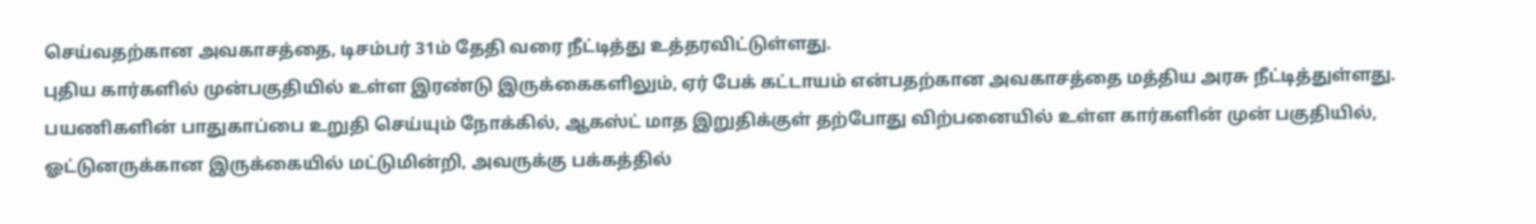செய்வதற்கான அவகாசத்தை, டிசம்பர் 31ம் தேதி வரை நீட்டித்து உத்தரவிட்டுள்ளது.
புதிய கார்களில் முன்பகுதியில் உள்ள இரண்டு இருக்கைகளிலும், ஏர் பேக் கட்டாயம் என்பதற்கான அவகாசத்தை மத்திய அரசு நீட்டித்துள்ளது.
பயணிகளின் பாதுகாப்பை உறுதி செய்யும் நோக்கில், ஆகஸ்ட் மாத இறுதிக்குள் தற்போது விற்பனையில் உள்ள கார்களின் முன் பகுதியில், ஓட்டுனருக்கான இருக்கையில் மட்டுமின்றி, அவருக்கு பக்கத்தில்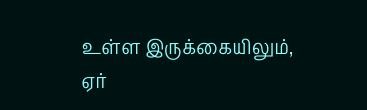உள்ள இருக்கையிலும், ஏர்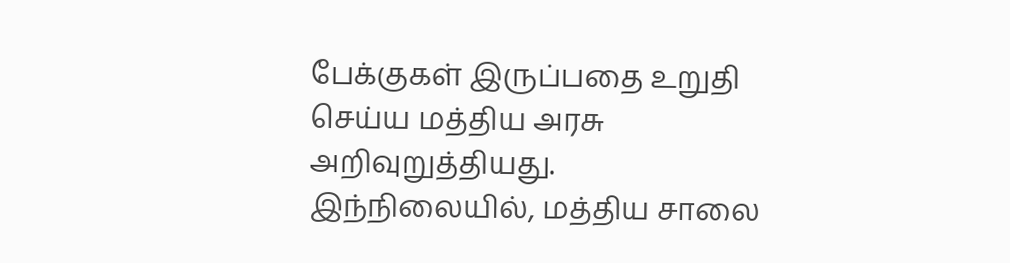பேக்குகள் இருப்பதை உறுதி செய்ய மத்திய அரசு அறிவுறுத்தியது.
இந்நிலையில், மத்திய சாலை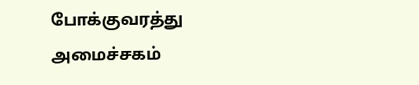போக்குவரத்து அமைச்சகம்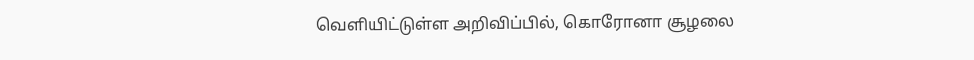வெளியிட்டுள்ள அறிவிப்பில், கொரோனா சூழலை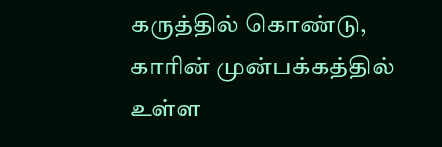கருத்தில் கொண்டு, காரின் முன்பக்கத்தில் உள்ள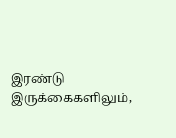இரண்டு இருக்கைகளிலும்,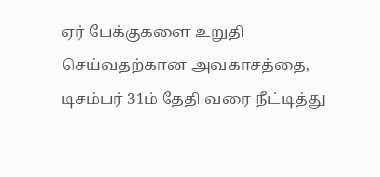ஏர் பேக்குகளை உறுதி செய்வதற்கான அவகாசத்தை, டிசம்பர் 31ம் தேதி வரை நீட்டித்து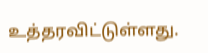உத்தரவிட்டுள்ளது.